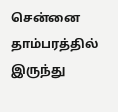சென்னை தாம்பரத்தில் இருந்து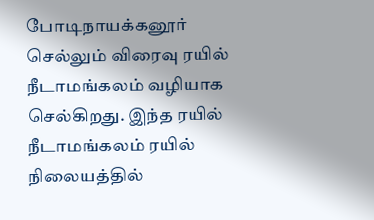போடிநாயக்கனூர் செல்லும் விரைவு ரயில் நீடாமங்கலம் வழியாக செல்கிறது. இந்த ரயில் நீடாமங்கலம் ரயில் நிலையத்தில்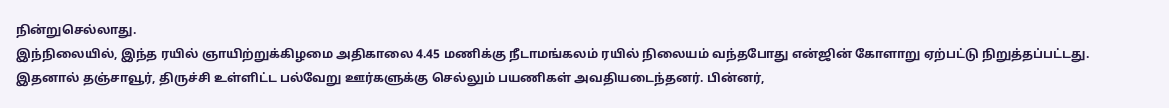நின்றுசெல்லாது.
இந்நிலையில், இந்த ரயில் ஞாயிற்றுக்கிழமை அதிகாலை 4.45 மணிக்கு நீடாமங்கலம் ரயில் நிலையம் வந்தபோது என்ஜின் கோளாறு ஏற்பட்டு நிறுத்தப்பட்டது.
இதனால் தஞ்சாவூர், திருச்சி உள்ளிட்ட பல்வேறு ஊர்களுக்கு செல்லும் பயணிகள் அவதியடைந்தனர். பின்னர்,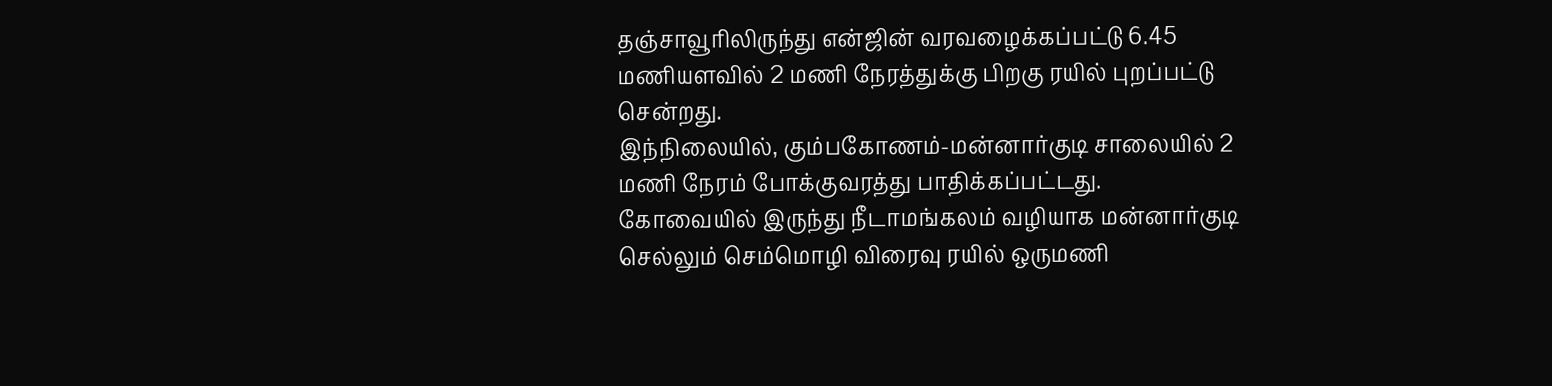தஞ்சாவூரிலிருந்து என்ஜின் வரவழைக்கப்பட்டு 6.45 மணியளவில் 2 மணி நேரத்துக்கு பிறகு ரயில் புறப்பட்டு சென்றது.
இந்நிலையில், கும்பகோணம்-மன்னார்குடி சாலையில் 2 மணி நேரம் போக்குவரத்து பாதிக்கப்பட்டது. கோவையில் இருந்து நீடாமங்கலம் வழியாக மன்னார்குடி செல்லும் செம்மொழி விரைவு ரயில் ஒருமணி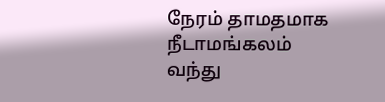நேரம் தாமதமாக நீடாமங்கலம் வந்து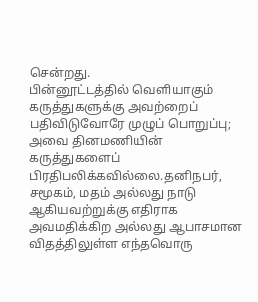சென்றது.
பின்னூட்டத்தில் வெளியாகும் கருத்துகளுக்கு அவற்றைப் பதிவிடுவோரே முழுப் பொறுப்பு; அவை தினமணியின் கருத்துகளைப் பிரதிபலிக்கவில்லை.தனிநபர், சமூகம், மதம் அல்லது நாடு ஆகியவற்றுக்கு எதிராக அவமதிக்கிற அல்லது ஆபாசமான விதத்திலுள்ள எந்தவொரு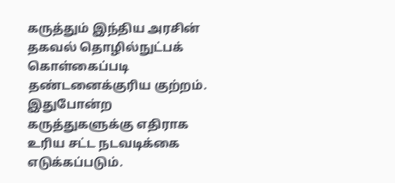கருத்தும் இந்திய அரசின் தகவல் தொழில்நுட்பக் கொள்கைப்படி தண்டனைக்குரிய குற்றம். இதுபோன்ற கருத்துகளுக்கு எதிராக உரிய சட்ட நடவடிக்கை எடுக்கப்படும்.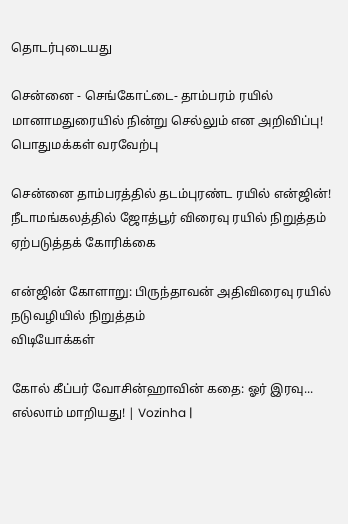தொடர்புடையது

சென்னை - செங்கோட்டை- தாம்பரம் ரயில் மானாமதுரையில் நின்று செல்லும் என அறிவிப்பு! பொதுமக்கள் வரவேற்பு

சென்னை தாம்பரத்தில் தடம்புரண்ட ரயில் என்ஜின்!
நீடாமங்கலத்தில் ஜோத்பூர் விரைவு ரயில் நிறுத்தம் ஏற்படுத்தக் கோரிக்கை

என்ஜின் கோளாறு: பிருந்தாவன் அதிவிரைவு ரயில் நடுவழியில் நிறுத்தம்
விடியோக்கள்

கோல் கீப்பர் வோசின்ஹாவின் கதை: ஓர் இரவு... எல்லாம் மாறியது! | Vozinha |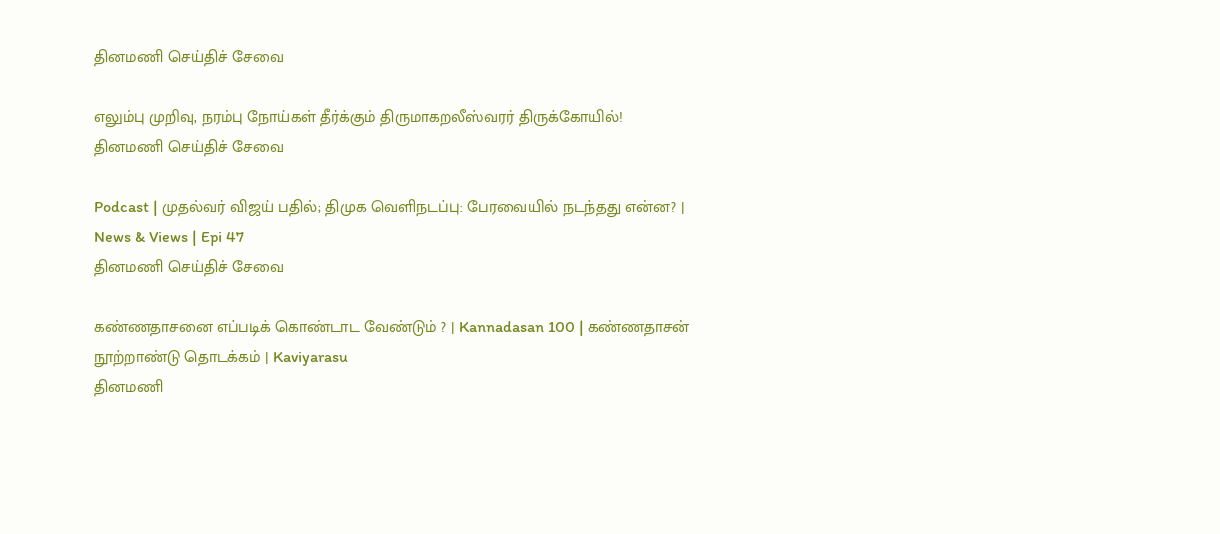தினமணி செய்திச் சேவை

எலும்பு முறிவு, நரம்பு நோய்கள் தீர்க்கும் திருமாகறலீஸ்வரர் திருக்கோயில்!
தினமணி செய்திச் சேவை

Podcast | முதல்வர் விஜய் பதில்; திமுக வெளிநடப்பு: பேரவையில் நடந்தது என்ன? | News & Views | Epi 47
தினமணி செய்திச் சேவை

கண்ணதாசனை எப்படிக் கொண்டாட வேண்டும் ? | Kannadasan 100 | கண்ணதாசன் நூற்றாண்டு தொடக்கம் | Kaviyarasu
தினமணி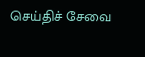செய்திச் சேவை